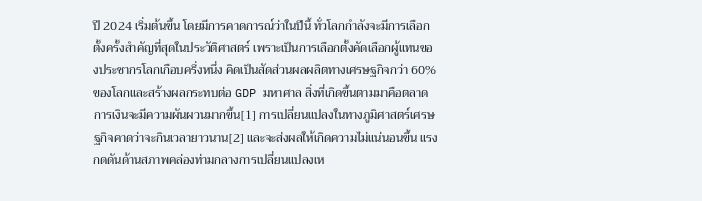ปี 2024 เริ่มต้นขึ้น โดยมีการคาดการณ์ว่าในปีนี้ ทั่วโลกกำลังจะมีการเลือกตั้งครั้งสำคัญที่สุดในประวัติศาสตร์ เพราะเป็นการเลือกตั้งคัดเลือกผู้แทนของประชากรโลกเกือบครึ่งหนึ่ง คิดเป็นสัดส่วนผลผลิตทางเศรษฐกิจกว่า 60% ของโลกและสร้างผลกระทบต่อ GDP มหาศาล สิ่งที่เกิดขึ้นตามมาคือตลาดการเงินจะมีความผันผวนมากขึ้น[1] การเปลี่ยนแปลงในทางภูมิศาสตร์เศรษฐกิจคาดว่าจะกินเวลายาวนาน[2] และจะส่งผลให้เกิดความไม่แน่นอนขึ้น แรงกดดันด้านสภาพคล่องท่ามกลางการเปลี่ยนแปลงเห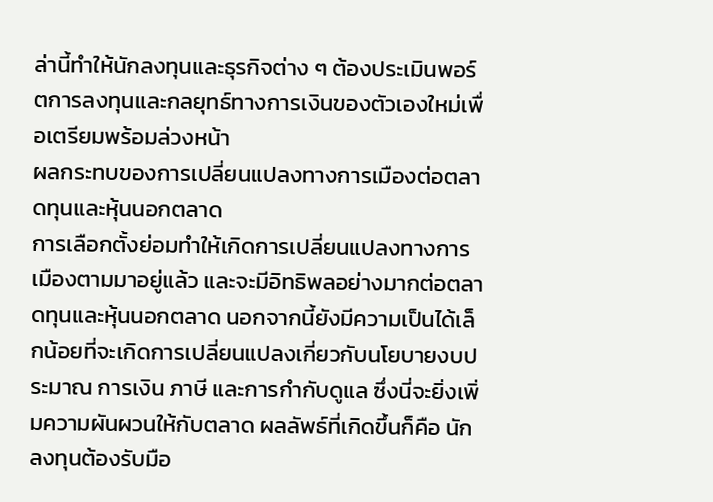ล่านี้ทำให้นักลงทุนและธุรกิจต่าง ๆ ต้องประเมินพอร์ตการลงทุนและกลยุทธ์ทางการเงินของตัวเองใหม่เพื่อเตรียมพร้อมล่วงหน้า
ผลกระทบของการเปลี่ยนแปลงทางการเมืองต่อตลาดทุนและหุ้นนอกตลาด
การเลือกตั้งย่อมทำให้เกิดการเปลี่ยนแปลงทางการเมืองตามมาอยู่แล้ว และจะมีอิทธิพลอย่างมากต่อตลาดทุนและหุ้นนอกตลาด นอกจากนี้ยังมีความเป็นได้เล็กน้อยที่จะเกิดการเปลี่ยนแปลงเกี่ยวกับนโยบายงบประมาณ การเงิน ภาษี และการกำกับดูแล ซึ่งนี่จะยิ่งเพิ่มความผันผวนให้กับตลาด ผลลัพธ์ที่เกิดขึ้นก็คือ นักลงทุนต้องรับมือ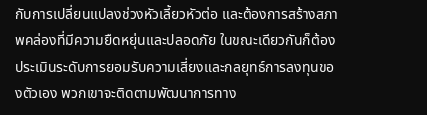กับการเปลี่ยนแปลงช่วงหัวเลี้ยวหัวต่อ และต้องการสร้างสภาพคล่องที่มีความยืดหยุ่นและปลอดภัย ในขณะเดียวกันก็ต้องประเมินระดับการยอมรับความเสี่ยงและกลยุทธ์การลงทุนของตัวเอง พวกเขาจะติดตามพัฒนาการทาง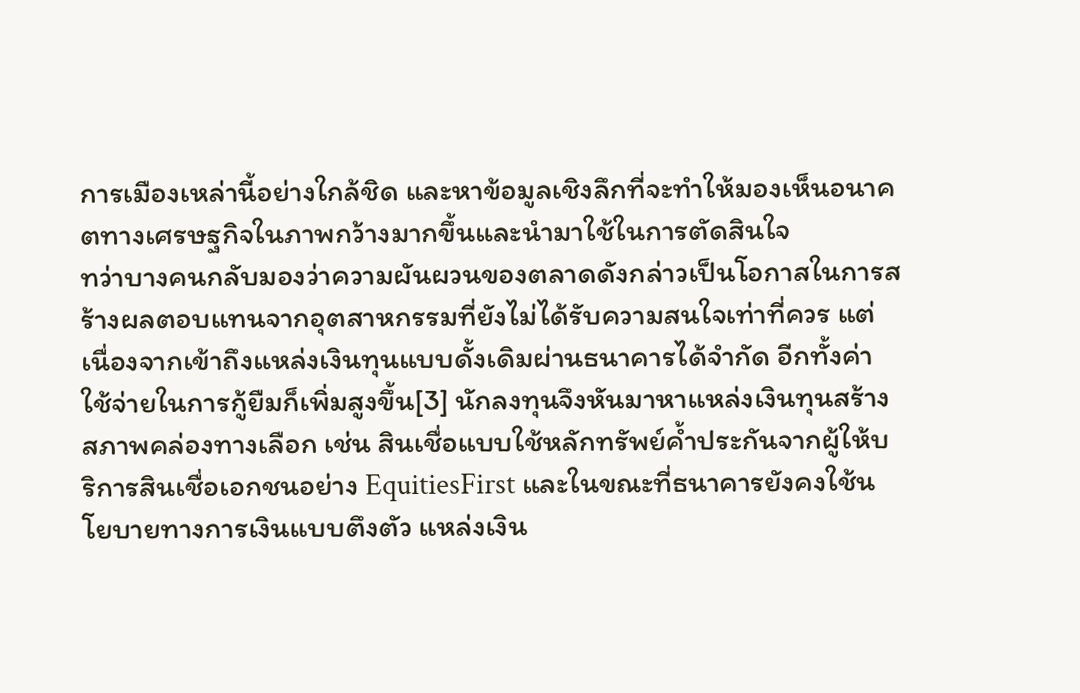การเมืองเหล่านี้อย่างใกล้ชิด และหาข้อมูลเชิงลึกที่จะทำให้มองเห็นอนาคตทางเศรษฐกิจในภาพกว้างมากขึ้นและนำมาใช้ในการตัดสินใจ
ทว่าบางคนกลับมองว่าความผันผวนของตลาดดังกล่าวเป็นโอกาสในการสร้างผลตอบแทนจากอุตสาหกรรมที่ยังไม่ได้รับความสนใจเท่าที่ควร แต่เนื่องจากเข้าถึงแหล่งเงินทุนแบบดั้งเดิมผ่านธนาคารได้จำกัด อีกทั้งค่าใช้จ่ายในการกู้ยืมก็เพิ่มสูงขึ้น[3] นักลงทุนจึงหันมาหาแหล่งเงินทุนสร้างสภาพคล่องทางเลือก เช่น สินเชื่อแบบใช้หลักทรัพย์ค้ำประกันจากผู้ให้บริการสินเชื่อเอกชนอย่าง EquitiesFirst และในขณะที่ธนาคารยังคงใช้นโยบายทางการเงินแบบตึงตัว แหล่งเงิน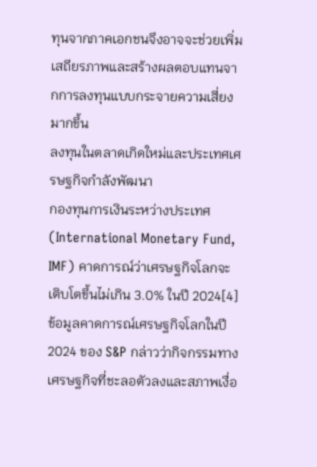ทุนจากภาคเอกชนจึงอาจจะช่วยเพิ่มเสถียรภาพและสร้างผลตอบแทนจากการลงทุนแบบกระจายความเสี่ยงมากขึ้น
ลงทุนในตลาดเกิดใหม่และประเทศเศรษฐกิจกำลังพัฒนา
กองทุนการเงินระหว่างประเทศ (International Monetary Fund, IMF) คาดการณ์ว่าเศรษฐกิจโลกจะเติบโตขึ้นไม่เกิน 3.0% ในปี 2024[4] ข้อมูลคาดการณ์เศรษฐกิจโลกในปี 2024 ของ S&P กล่าวว่ากิจกรรมทางเศรษฐกิจที่ชะลอตัวลงและสภาพเงื่อ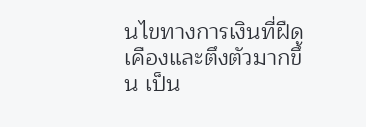นไขทางการเงินที่ฝืดเคืองและตึงตัวมากขึ้น เป็น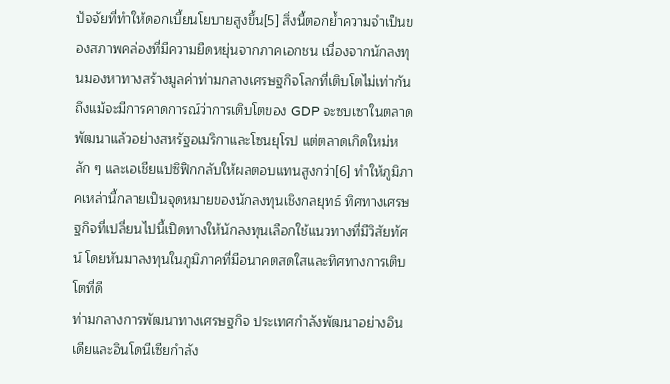ปัจจัยที่ทำให้ดอกเบี้ยนโยบายสูงขึ้น[5] สิ่งนี้ตอกย้ำความจำเป็นของสภาพคล่องที่มีความยืดหยุ่นจากภาคเอกชน เนื่องจากนักลงทุนมองหาทางสร้างมูลค่าท่ามกลางเศรษฐกิจโลกที่เติบโตไม่เท่ากัน
ถึงแม้จะมีการคาดการณ์ว่าการเติบโตของ GDP จะซบเซาในตลาดพัฒนาแล้วอย่างสหรัฐอเมริกาและโซนยุโรป แต่ตลาดเกิดใหม่หลัก ๆ และเอเชียแปซิฟิกกลับให้ผลตอบแทนสูงกว่า[6] ทำให้ภูมิภาคเหล่านี้กลายเป็นจุดหมายของนักลงทุนเชิงกลยุทธ์ ทิศทางเศรษฐกิจที่เปลี่ยนไปนี้เปิดทางให้นักลงทุนเลือกใช้แนวทางที่มีวิสัยทัศน์ โดยหันมาลงทุนในภูมิภาคที่มีอนาคตสดใสและทิศทางการเติบโตที่ดี
ท่ามกลางการพัฒนาทางเศรษฐกิจ ประเทศกำลังพัฒนาอย่างอินเดียและอินโดนีเซียกำลัง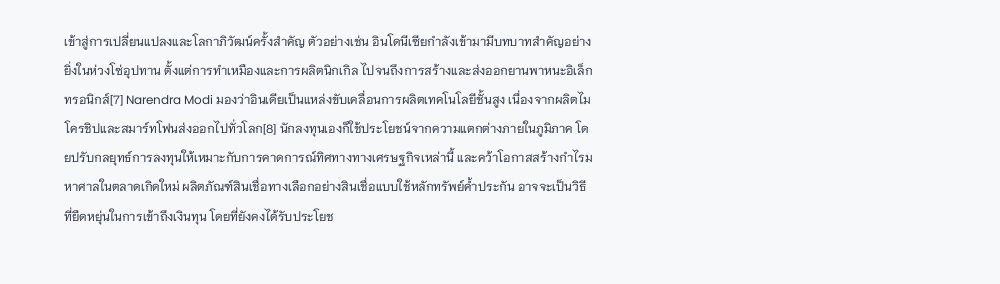เข้าสู่การเปลี่ยนแปลงและโลกาภิวัฒน์ครั้งสำคัญ ตัวอย่างเช่น อินโดนีเซียกำลังเข้ามามีบทบาทสำคัญอย่างยิ่งในห่วงโซ่อุปทาน ตั้งแต่การทำเหมืองและการผลิตนิกเกิล ไปจนถึงการสร้างและส่งออกยานพาหนะอิเล็กทรอนิกส์[7] Narendra Modi มองว่าอินเดียเป็นแหล่งขับเคลื่อนการผลิตเทคโนโลยีชั้นสูง เนื่องจากผลิตไมโครชิปและสมาร์ทโฟนส่งออกไปทั่วโลก[8] นักลงทุนเองก็ใช้ประโยชน์จากความแตกต่างภายในภูมิภาค โดยปรับกลยุทธ์การลงทุนให้เหมาะกับการคาดการณ์ทิศทางทางเศรษฐกิจเหล่านี้ และคว้าโอกาสสร้างกำไรมหาศาลในตลาดเกิดใหม่ ผลิตภัณฑ์สินเชื่อทางเลือกอย่างสินเชื่อแบบใช้หลักทรัพย์ค้ำประกัน อาจจะเป็นวิธีที่ยืดหยุ่นในการเข้าถึงเงินทุน โดยที่ยังคงได้รับประโยช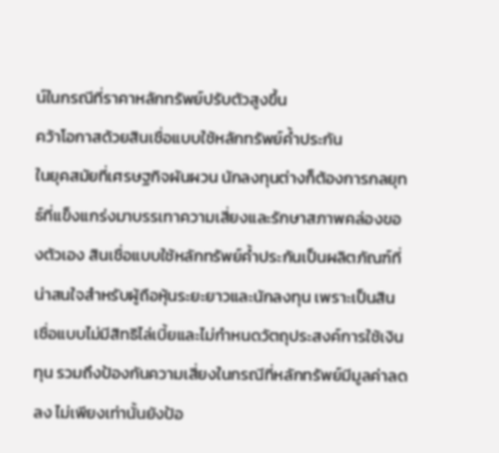น์ในกรณีที่ราคาหลักทรัพย์ปรับตัวสูงขึ้น
คว้าโอกาสด้วยสินเชื่อแบบใช้หลักทรัพย์ค้ำประกัน
ในยุคสมัยที่เศรษฐกิจผันผวน นักลงทุนต่างก็ต้องการกลยุทธ์ที่แข็งแกร่งมาบรรเทาความเสี่ยงและรักษาสภาพคล่องของตัวเอง สินเชื่อแบบใช้หลักทรัพย์ค้ำประกันเป็นผลิตภัณฑ์ที่น่าสนใจสำหรับผู้ถือหุ้นระยะยาวและนักลงทุน เพราะเป็นสินเชื่อแบบไม่มีสิทธิไล่เบี้ยและไม่กำหนดวัตถุประสงค์การใช้เงินทุน รวมถึงป้องกันความเสี่ยงในกรณีที่หลักทรัพย์มีมูลค่าลดลง ไม่เพียงเท่านั้นยังป้อ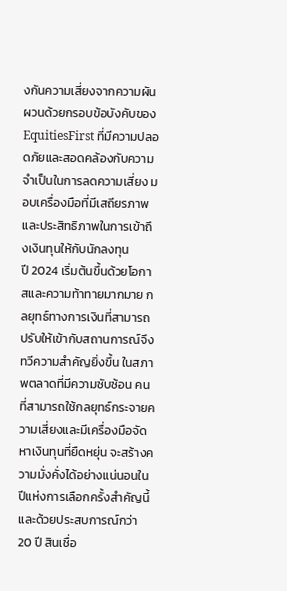งกันความเสี่ยงจากความผันผวนด้วยกรอบข้อบังคับของ EquitiesFirst ที่มีความปลอดภัยและสอดคล้องกับความจำเป็นในการลดความเสี่ยง มอบเครื่องมือที่มีเสถียรภาพและประสิทธิภาพในการเข้าถึงเงินทุนให้กับนักลงทุน
ปี 2024 เริ่มต้นขึ้นด้วยโอกาสและความท้าทายมากมาย กลยุทธ์ทางการเงินที่สามารถปรับให้เข้ากับสถานการณ์จึงทวีความสำคัญยิ่งขึ้น ในสภาพตลาดที่มีความซับซ้อน คนที่สามารถใช้กลยุทธ์กระจายความเสี่ยงและมีเครื่องมือจัดหาเงินทุนที่ยืดหยุ่น จะสร้างความมั่งคั่งได้อย่างแน่นอนในปีแห่งการเลือกครั้งสำคัญนี้ และด้วยประสบการณ์กว่า 20 ปี สินเชื่อ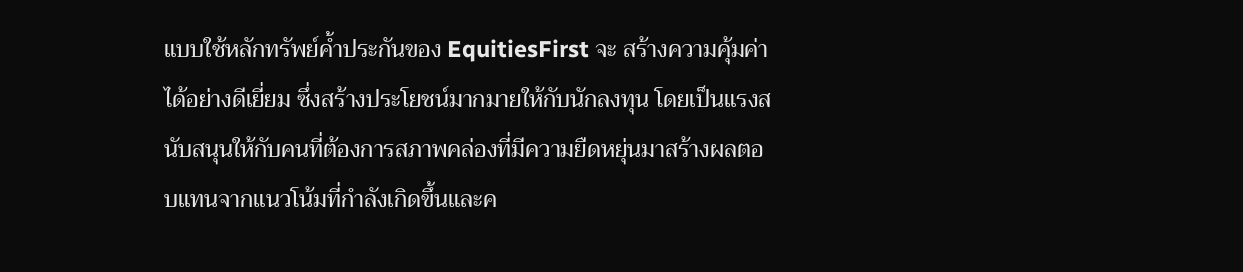แบบใช้หลักทรัพย์ค้ำประกันของ EquitiesFirst จะ สร้างความคุ้มค่าได้อย่างดีเยี่ยม ซึ่งสร้างประโยชน์มากมายให้กับนักลงทุน โดยเป็นแรงสนับสนุนให้กับคนที่ต้องการสภาพคล่องที่มีความยืดหยุ่นมาสร้างผลตอบแทนจากแนวโน้มที่กำลังเกิดขึ้นและค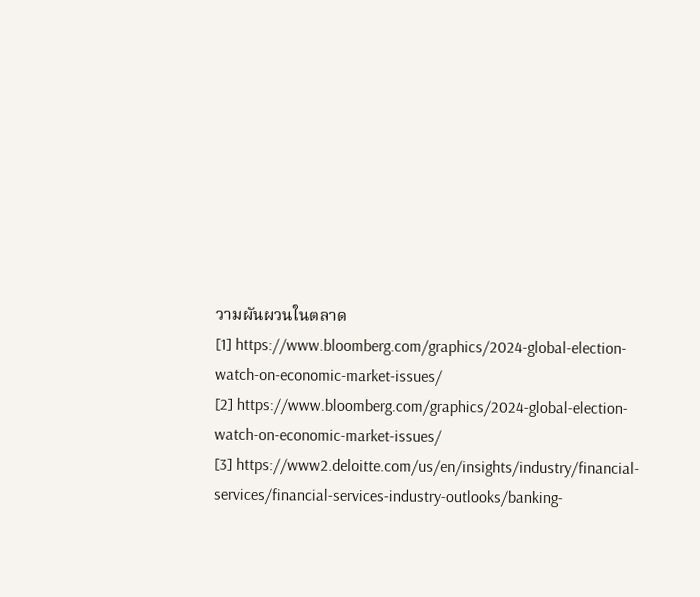วามผันผวนในตลาด
[1] https://www.bloomberg.com/graphics/2024-global-election-watch-on-economic-market-issues/
[2] https://www.bloomberg.com/graphics/2024-global-election-watch-on-economic-market-issues/
[3] https://www2.deloitte.com/us/en/insights/industry/financial-services/financial-services-industry-outlooks/banking-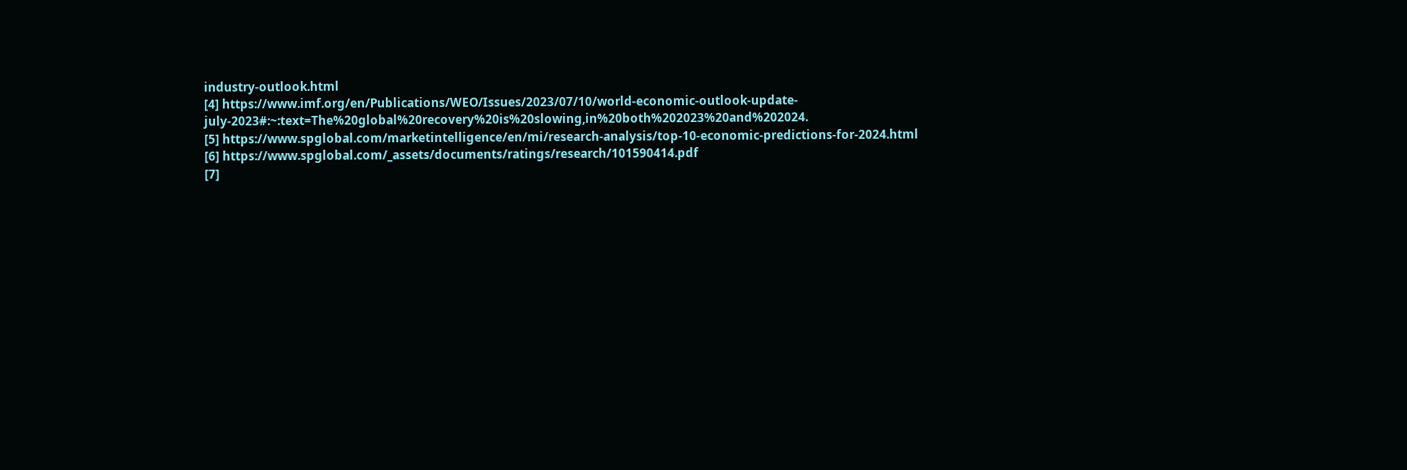industry-outlook.html
[4] https://www.imf.org/en/Publications/WEO/Issues/2023/07/10/world-economic-outlook-update-july-2023#:~:text=The%20global%20recovery%20is%20slowing,in%20both%202023%20and%202024.
[5] https://www.spglobal.com/marketintelligence/en/mi/research-analysis/top-10-economic-predictions-for-2024.html
[6] https://www.spglobal.com/_assets/documents/ratings/research/101590414.pdf
[7]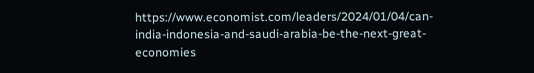https://www.economist.com/leaders/2024/01/04/can-india-indonesia-and-saudi-arabia-be-the-next-great-economies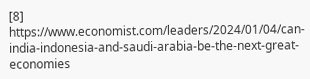[8] https://www.economist.com/leaders/2024/01/04/can-india-indonesia-and-saudi-arabia-be-the-next-great-economies